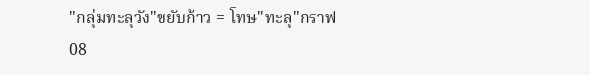"กลุ่มทะลุวัง"ขยับก้าว = โทษ"ทะลุ"กราฟ
08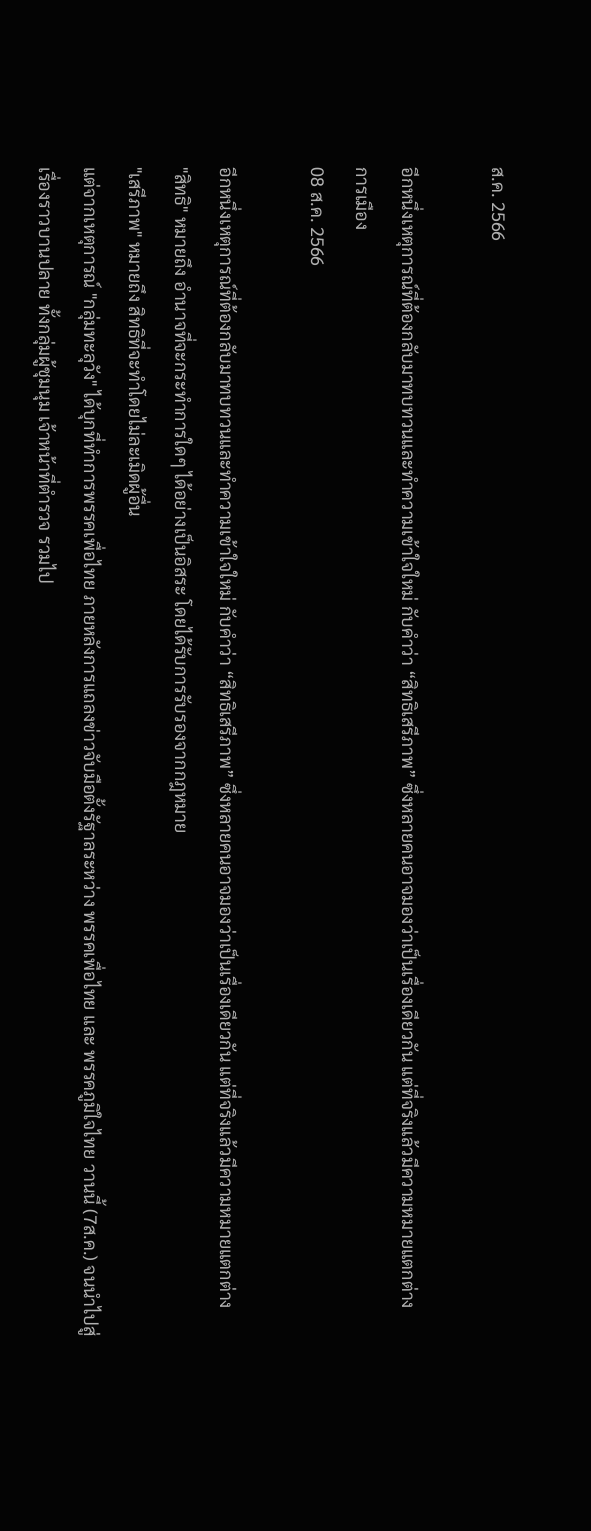ส.ค. 2566

อีกหนึ่งเหตุการณ์ที่ต้องกลับมาทบทวนและทำความเข้าใจใหม่ กับคำว่า “สิทธิเสรีภาพ” ซึ่งหลายคนอาจมองว่าเป็นเรื่องเดียวกัน แต่ที่จริงแล้วมีความหมายแตกต่าง
การเมือง
08 ส.ค. 2566

อีกหนึ่งเหตุการณ์ที่ต้องกลับมาทบทวนและทำความเข้าใจใหม่ กับคำว่า “สิทธิเสรีภาพ” ซึ่งหลายคนอาจมองว่าเป็นเรื่องเดียวกัน แต่ที่จริงแล้วมีความหมายแตกต่าง
"สิทธิ" หมายถึง อำนาจที่จะกระทำการใดๆ ได้อย่างเป็นอิสระ โดยได้รับการรับรองจากกฎหมาย
"เสรีภาพ" หมายถึง สิทธิที่จะทำโดยไม่ละเมิดผู้อื่น
แต่จากเหตุการณ์ "กลุ่มทะลุวัง" ได้บุกที่ทำการพรรคเพื่อไทย ภายหลังการแถลงข่าวจับมือตั้งรัฐาลระหว่าง พรรคเพื่อไทย และ พรรคภูมิใจไทย วานนี้ (7ส.ค.) จนนำไปสู่เรื่องราวบานปลาย ทั้งกลุ่มผู้ชุมนุม เจ้าหน้าที่ตำรวจ รวมไป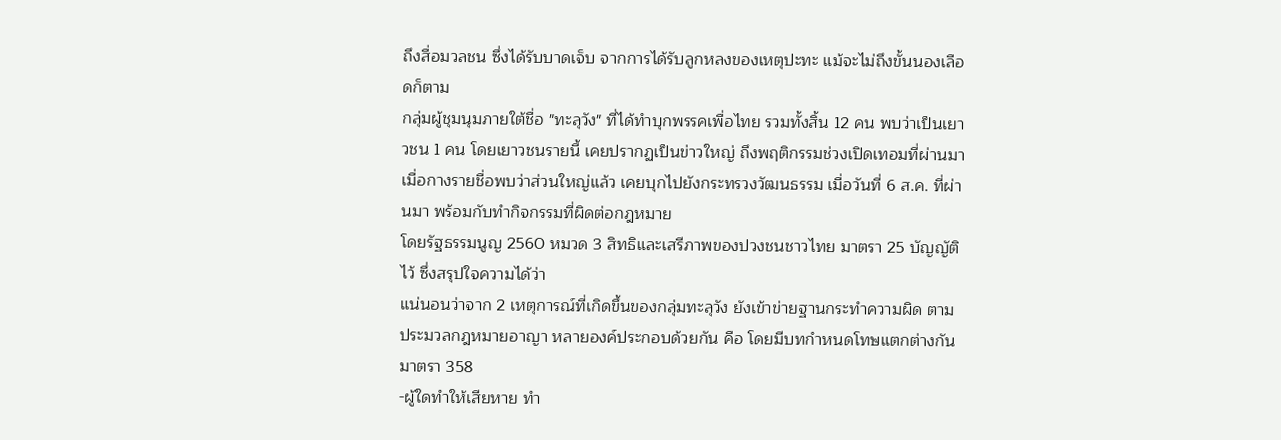ถึงสื่อมวลชน ซึ่งได้รับบาดเจ็บ จากการได้รับลูกหลงของเหตุปะทะ แม้จะไม่ถึงขั้นนองเลือดก็ตาม
กลุ่มผู้ชุมนุมภายใต้ชื่อ "ทะลุวัง" ที่ได้ทำบุกพรรคเพื่อไทย รวมทั้งสิ้น 12 คน พบว่าเป็นเยาวชน 1 คน โดยเยาวชนรายนี้ เคยปรากฏเป็นข่าวใหญ่ ถึงพฤติกรรมช่วงเปิดเทอมที่ผ่านมา
เมื่อกางรายชื่อพบว่าส่วนใหญ่แล้ว เคยบุกไปยังกระทรวงวัฒนธรรม เมื่อวันที่ 6 ส.ค. ที่ผ่านมา พร้อมกับทำกิจกรรมที่ผิดต่อกฎหมาย
โดยรัฐธรรมนูญ 2560 หมวด 3 สิทธิและเสรีภาพของปวงชนชาวไทย มาตรา 25 บัญญัติไว้ ซึ่งสรุปใจความได้ว่า
แน่นอนว่าจาก 2 เหตุการณ์ที่เกิดขึ้นของกลุ่มทะลุวัง ยังเข้าข่ายฐานกระทำความผิด ตามประมวลกฎหมายอาญา หลายองค์ประกอบด้วยกัน คือ โดยมีบทกำหนดโทษแตกต่างกัน
มาตรา 358
-ผู้ใดทำให้เสียหาย ทำ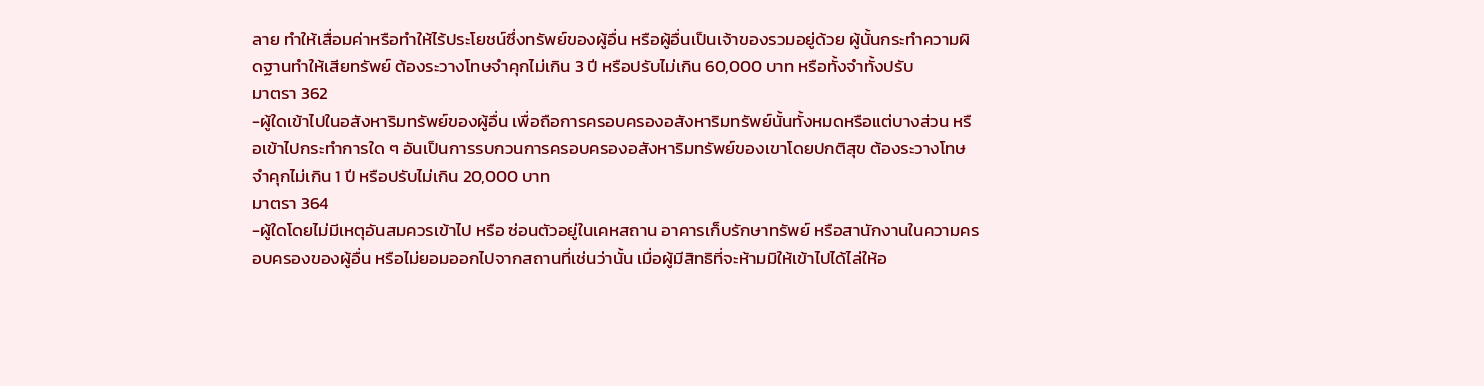ลาย ทำให้เสื่อมค่าหรือทำให้ไร้ประโยชน์ซึ่งทรัพย์ของผู้อื่น หรือผู้อื่นเป็นเจ้าของรวมอยู่ด้วย ผู้นั้นกระทำความผิดฐานทำให้เสียทรัพย์ ต้องระวางโทษจำคุกไม่เกิน 3 ปี หรือปรับไม่เกิน 60,000 บาท หรือทั้งจำทั้งปรับ
มาตรา 362
-ผู้ใดเข้าไปในอสังหาริมทรัพย์ของผู้อื่น เพื่อถือการครอบครองอสังหาริมทรัพย์นั้นทั้งหมดหรือแต่บางส่วน หรือเข้าไปกระทำการใด ๆ อันเป็นการรบกวนการครอบครองอสังหาริมทรัพย์ของเขาโดยปกติสุข ต้องระวางโทษจำคุกไม่เกิน 1 ปี หรือปรับไม่เกิน 20,000 บาท
มาตรา 364
-ผู้ใดโดยไม่มีเหตุอันสมควรเข้าไป หรือ ซ่อนตัวอยู่ในเคหสถาน อาคารเก็บรักษาทรัพย์ หรือสานักงานในความครอบครองของผู้อื่น หรือไม่ยอมออกไปจากสถานที่เช่นว่านั้น เมื่อผู้มีสิทธิที่จะห้ามมิให้เข้าไปได้ไล่ให้อ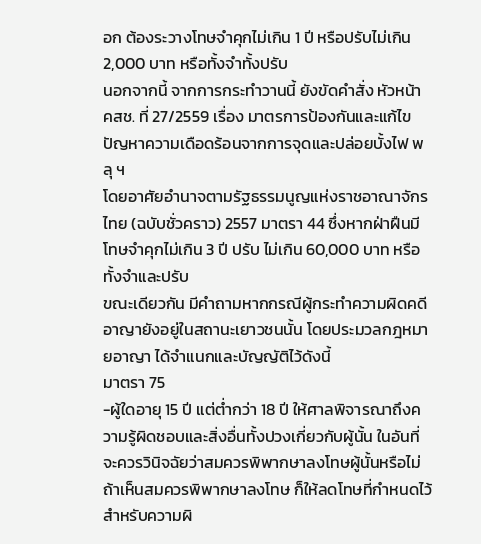อก ต้องระวางโทษจำคุกไม่เกิน 1 ปี หรือปรับไม่เกิน 2,000 บาท หรือทั้งจำทั้งปรับ
นอกจากนี้ จากการกระทำวานนี้ ยังขัดคำสั่ง หัวหน้า คสช. ที่ 27/2559 เรื่อง มาตรการป้องกันและแก้ไขปัญหาความเดือดร้อนจากการจุดและปล่อยบั้งไฟ พลุ ฯ
โดยอาศัยอำนาจตามรัฐธรรมนูญแห่งราชอาณาจักรไทย (ฉบับชั่วคราว) 2557 มาตรา 44 ซึ่งหากฝ่าฝืนมีโทษจำคุกไม่เกิน 3 ปี ปรับ ไม่เกิน 60,000 บาท หรือทั้งจำและปรับ
ขณะเดียวกัน มีคำถามหากกรณีผู้กระทำความผิดคดีอาญายังอยู่ในสถานะเยาวชนนั้น โดยประมวลกฎหมายอาญา ได้จำแนกและบัญญัติไว้ดังนี้
มาตรา 75
-ผู้ใดอายุ 15 ปี แต่ต่ำกว่า 18 ปี ให้ศาลพิจารณาถึงความรู้ผิดชอบและสิ่งอื่นทั้งปวงเกี่ยวกับผู้นั้น ในอันที่จะควรวินิจฉัยว่าสมควรพิพากษาลงโทษผู้นั้นหรือไม่ ถ้าเห็นสมควรพิพากษาลงโทษ ก็ให้ลดโทษที่กำหนดไว้สำหรับความผิ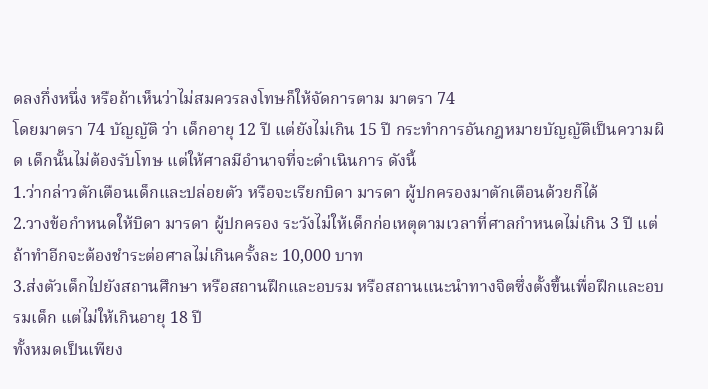ดลงกึ่งหนึ่ง หรือถ้าเห็นว่าไม่สมควรลงโทษก็ให้จัดการตาม มาตรา 74
โดยมาตรา 74 บัญญัติ ว่า เด็กอายุ 12 ปี แต่ยังไม่เกิน 15 ปี กระทำการอันกฎหมายบัญญัติเป็นความผิด เด็กนั้นไม่ต้องรับโทษ แต่ให้ศาลมีอำนาจที่จะดำเนินการ ดังนี้
1.ว่ากล่าวตักเตือนเด็กและปล่อยตัว หรือจะเรียกบิดา มารดา ผู้ปกครองมาตักเตือนด้วยก็ได้
2.วางข้อกำหนดให้บิดา มารดา ผู้ปกครอง ระวังไม่ให้เด็กก่อเหตุตามเวลาที่ศาลกำหนดไม่เกิน 3 ปี แต่ถ้าทำอีกจะต้องชำระต่อศาลไม่เกินครั้งละ 10,000 บาท
3.ส่งตัวเด็กไปยังสถานศึกษา หรือสถานฝึกและอบรม หรือสถานแนะนำทางจิตซึ่งตั้งขึ้นเพื่อฝึกและอบรมเด็ก แต่ไม่ให้เกินอายุ 18 ปี
ทั้งหมดเป็นเพียง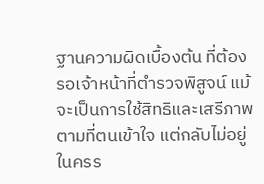ฐานความผิดเบื้องต้น ที่ต้องรอเจ้าหน้าที่ตำรวจพิสูจน์ แม้จะเป็นการใช้สิทธิและเสรีภาพ ตามที่ตนเข้าใจ แต่กลับไม่อยู่ในครร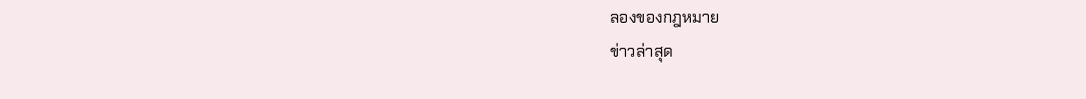ลองของกฎหมาย
ข่าวล่าสุด